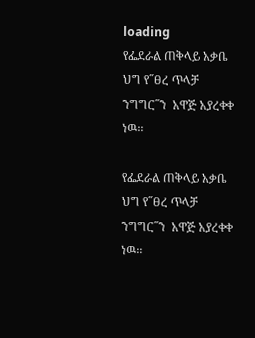loading
የፌደራል ጠቅላይ አቃቤ ህግ የ˝ፀረ ጥላቻ ንግግር˝ን  አዋጅ አያረቀቀ ነዉ፡፡

የፌደራል ጠቅላይ አቃቤ ህግ የ˝ፀረ ጥላቻ ንግግር˝ን  አዋጅ አያረቀቀ ነዉ፡፡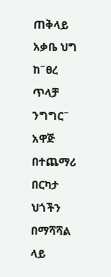ጠቅላይ አቃቤ ህግ ከ˝ፀረ ጥላቻ ንግግር˝ አዋጅ በተጨማሪ   በርካታ ህጎችን በማሻሻል ላይ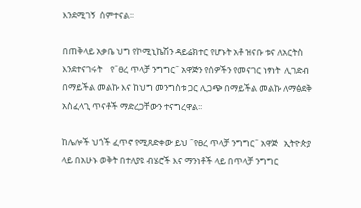እንደሚገኝ  ሰምተናል፡፡

በጠቅላይ አቃቤ ህግ የኮሚኒኬሽን ዳይሬክተር የሆኑት አቶ ዝናቡ ቱና ለአርትስ እንደተናገሩት    የ˝ፀረ ጥላቻ ንግግር˝ አዋጅን የሰዎችን የመናገር ነፃነት  ሊገድብ  በማይችል መልኩ እና ከህግ መንግስቱ ጋር ሊጋጭ በማይችል መልኩ ለማፅደቅ አስፈላጊ ጥናቶች ማድረጋቸውን ተናግረዋል፡፡

ከሌሎች ህጎች ፈጥኖ የሚጸድቀው ይህ ˝የፀረ ጥላቻ ንግግር˝ አዋጅ   ኢትዮጵያ  ላይ በአሁኑ ወቅት በተለያዩ ብሄሮች እና ማንነቶች ላይ በጥላቻ ንግግር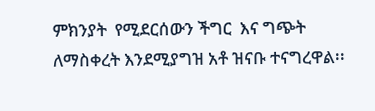ምክንያት  የሚደርሰውን ችግር  እና ግጭት  ለማስቀረት እንደሚያግዝ አቶ ዝናቡ ተናግረዋል፡፡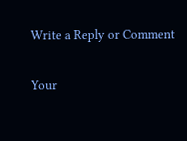Write a Reply or Comment

Your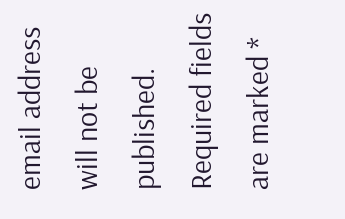email address will not be published. Required fields are marked *